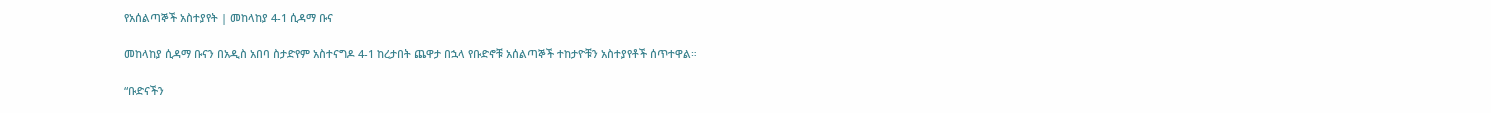የአሰልጣኞች አስተያየት | መከላከያ 4-1 ሲዳማ ቡና

መከላከያ ሲዳማ ቡናን በአዲስ አበባ ስታድየም አስተናግዶ 4-1 ከረታበት ጨዋታ በኋላ የቡድኖቹ አሰልጣኞች ተከታዮቹን አስተያየቶች ሰጥተዋል።

“ቡድናችን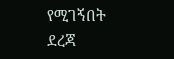የሚገኝበት ደረጃ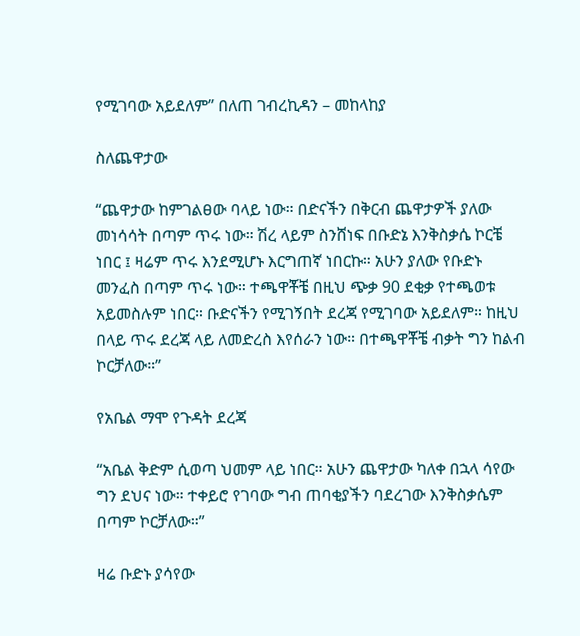የሚገባው አይደለም” በለጠ ገብረኪዳን – መከላከያ

ስለጨዋታው

“ጨዋታው ከምገልፀው ባላይ ነው። በድናችን በቅርብ ጨዋታዎች ያለው መነሳሳት በጣም ጥሩ ነው። ሽረ ላይም ስንሸነፍ በቡድኔ እንቅስቃሴ ኮርቼ ነበር ፤ ዛሬም ጥሩ እንደሚሆኑ እርግጠኛ ነበርኩ። አሁን ያለው የቡድኑ መንፈስ በጣም ጥሩ ነው። ተጫዋቾቼ በዚህ ጭቃ 90 ደቂቃ የተጫወቱ አይመስሉም ነበር። ቡድናችን የሚገኝበት ደረጃ የሚገባው አይደለም። ከዚህ በላይ ጥሩ ደረጃ ላይ ለመድረስ እየሰራን ነው። በተጫዋቾቼ ብቃት ግን ከልብ ኮርቻለው።”

የአቤል ማሞ የጉዳት ደረጃ

“አቤል ቅድም ሲወጣ ህመም ላይ ነበር። አሁን ጨዋታው ካለቀ በኋላ ሳየው ግን ደህና ነው። ተቀይሮ የገባው ግብ ጠባቂያችን ባደረገው እንቅስቃሴም በጣም ኮርቻለው።”

ዛሬ ቡድኑ ያሳየው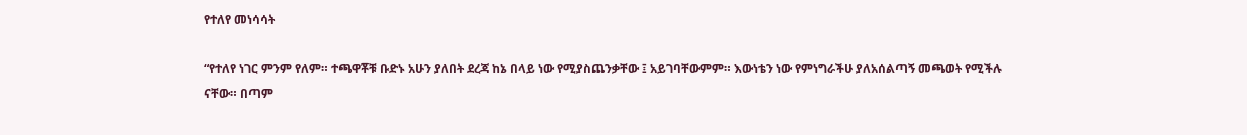የተለየ መነሳሳት

“የተለየ ነገር ምንም የለም። ተጫዋቾቹ ቡድኑ አሁን ያለበት ደረጃ ከኔ በላይ ነው የሚያስጨንቃቸው ፤ አይገባቸውምም። እውነቴን ነው የምነግራችሁ ያለአሰልጣኝ መጫወት የሚችሉ ናቸው። በጣም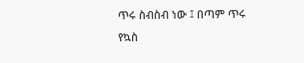ጥሩ ስብስብ ነው ፤ በጣም ጥሩ የኳስ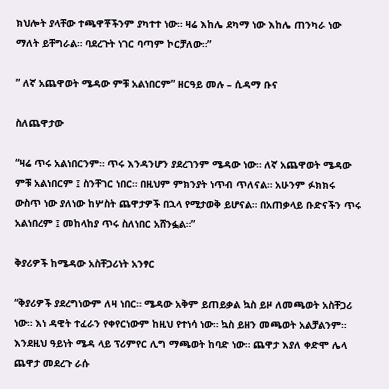ክህሎት ያላቸው ተጫዋቾችንም ያካተተ ነው። ዛሬ እከሌ ደካማ ነው እከሌ ጠንካራ ነው ማለት ይቸግራል። ባደረጉት ነገር ባጣም ኮርቻለው።”

” ለኛ አጨዋወት ሜዳው ምቹ አልነበርም” ዘርዓይ መሉ – ሲዳማ ቡና

ስለጨዋታው

“ዛሬ ጥሩ አልነበርንም። ጥሩ እንዳንሆን ያደረገንም ሜዳው ነው። ለኛ አጨዋወት ሜዳው ምቹ አልነበርም ፤ ስንቸገር ነበር። በዚህም ምክንያት ነጥብ ጥለናል። አሁንም ፉክክሩ ውስጥ ነው ያለነው ከሦስት ጨዋታዎች በኋላ የሚታወቅ ይሆናል። በአጠቃላይ ቡድናችን ጥሩ አልነበረም ፤ መከላከያ ጥሩ ስለነበር አሸንፏል።”

ቅያሪዎች ከሜዳው አስቸጋሪነት አንፃር

“ቅያሪዎች ያደረግነውም ለዛ ነበር። ሜዳው አቅም ይጠይቃል ኳስ ይዞ ለመጫወት አስቸጋሪ ነው። እነ ዳዊት ተፈራን የቀየርነውም ከዚህ የተነሳ ነው። ኳስ ይዘን መጫወት አልቻልንም። እንደዚህ ዓይነት ሜዳ ላይ ፕሪምየር ሊግ ማጫወት ከባድ ነው። ጨዋታ እያለ ቀድሞ ሌላ ጨዋታ መደረጉ ራሱ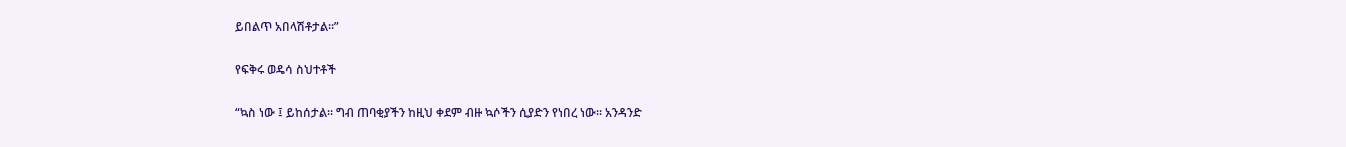ይበልጥ አበላሽቶታል።”

የፍቅሩ ወዴሳ ስህተቶች

“ኳስ ነው ፤ ይከሰታል። ግብ ጠባቂያችን ከዚህ ቀደም ብዙ ኳሶችን ሲያድን የነበረ ነው። አንዳንድ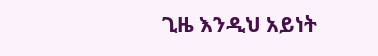ጊዜ እንዲህ አይነት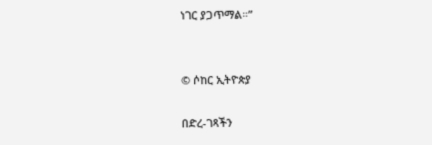ነገር ያጋጥማል።”


© ሶከር ኢትዮጵያ

በድረ-ገጻችን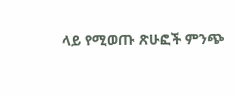ላይ የሚወጡ ጽሁፎች ምንጭ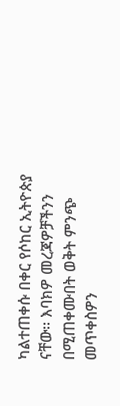ካልተጠቀሱ በቀር የሶከር ኢትዮጵያ ናቸው፡፡ እባክዎ መረጃዎቻችንን በሚጠቀሙበት ወቅት ምንጭ መጥቀስዎን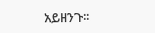አይዘንጉ፡፡